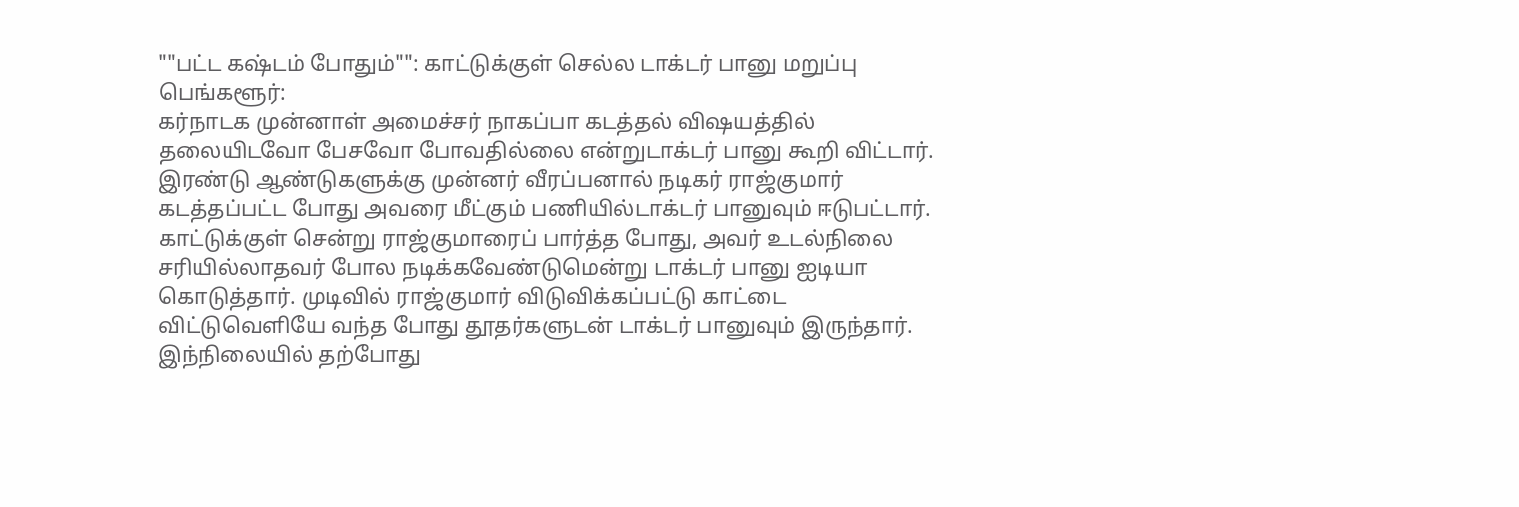""பட்ட கஷ்டம் போதும்"": காட்டுக்குள் செல்ல டாக்டர் பானு மறுப்பு
பெங்களூர்:
கர்நாடக முன்னாள் அமைச்சர் நாகப்பா கடத்தல் விஷயத்தில் தலையிடவோ பேசவோ போவதில்லை என்றுடாக்டர் பானு கூறி விட்டார்.
இரண்டு ஆண்டுகளுக்கு முன்னர் வீரப்பனால் நடிகர் ராஜ்குமார் கடத்தப்பட்ட போது அவரை மீட்கும் பணியில்டாக்டர் பானுவும் ஈடுபட்டார்.
காட்டுக்குள் சென்று ராஜ்குமாரைப் பார்த்த போது, அவர் உடல்நிலை சரியில்லாதவர் போல நடிக்கவேண்டுமென்று டாக்டர் பானு ஐடியா கொடுத்தார். முடிவில் ராஜ்குமார் விடுவிக்கப்பட்டு காட்டை விட்டுவெளியே வந்த போது தூதர்களுடன் டாக்டர் பானுவும் இருந்தார்.
இந்நிலையில் தற்போது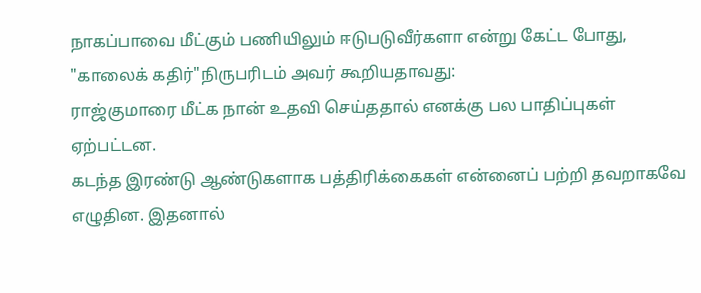நாகப்பாவை மீட்கும் பணியிலும் ஈடுபடுவீர்களா என்று கேட்ட போது, "காலைக் கதிர்"நிருபரிடம் அவர் கூறியதாவது:
ராஜ்குமாரை மீட்க நான் உதவி செய்ததால் எனக்கு பல பாதிப்புகள் ஏற்பட்டன.
கடந்த இரண்டு ஆண்டுகளாக பத்திரிக்கைகள் என்னைப் பற்றி தவறாகவே எழுதின. இதனால்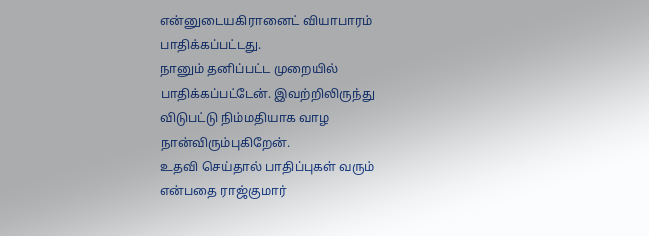என்னுடையகிரானைட் வியாபாரம் பாதிக்கப்பட்டது.
நானும் தனிப்பட்ட முறையில் பாதிக்கப்பட்டேன். இவற்றிலிருந்து விடுபட்டு நிம்மதியாக வாழ நான்விரும்புகிறேன்.
உதவி செய்தால் பாதிப்புகள் வரும் என்பதை ராஜ்குமார்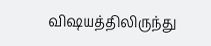விஷயத்திலிருந்து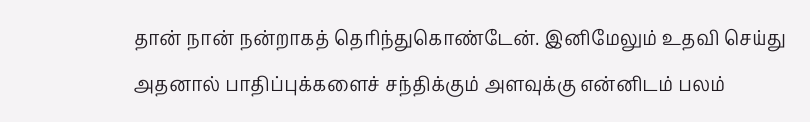தான் நான் நன்றாகத் தெரிந்துகொண்டேன். இனிமேலும் உதவி செய்து அதனால் பாதிப்புக்களைச் சந்திக்கும் அளவுக்கு என்னிடம் பலம்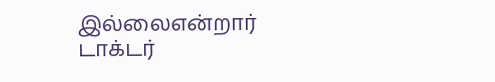இல்லைஎன்றார் டாக்டர்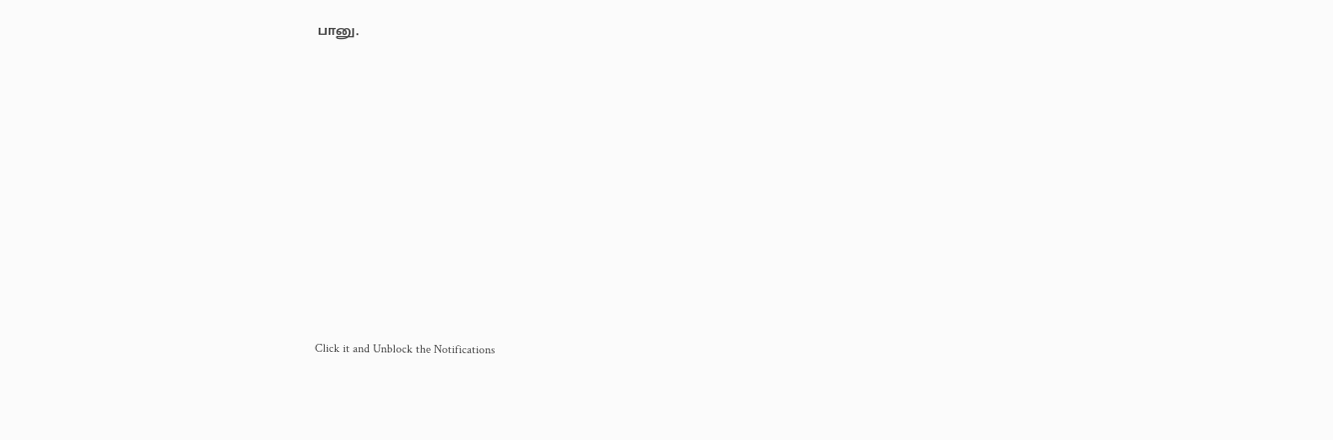பானு.












Click it and Unblock the Notifications